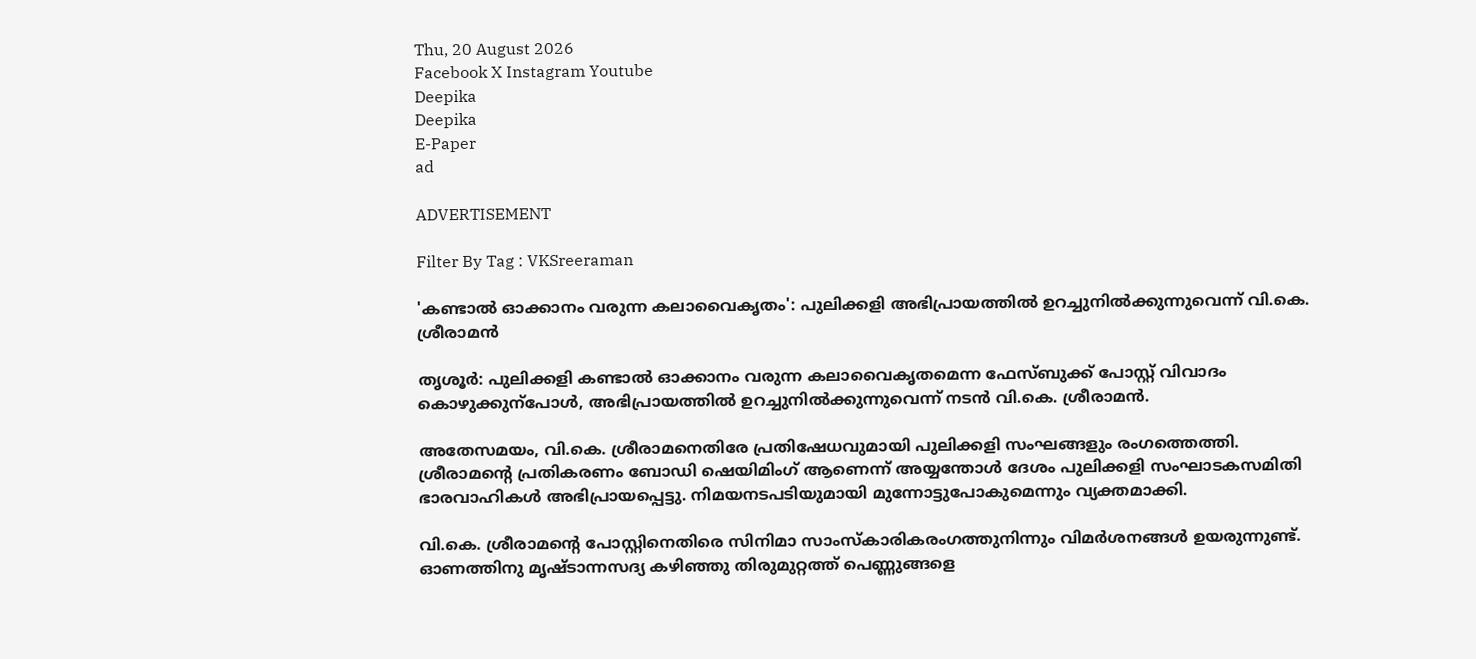Thu, 20 August 2026
Facebook X Instagram Youtube
Deepika
Deepika
E-Paper
ad

ADVERTISEMENT

Filter By Tag : VKSreeraman

'കണ്ടാൽ ഓക്കാനം വരുന്ന കലാവൈകൃതം': പുലിക്കളി അഭിപ്രായത്തിൽ ഉറച്ചുനിൽക്കുന്നുവെന്ന് വി.കെ. ശ്രീരാമൻ

തൃശൂർ: പുലിക്കളി കണ്ടാൽ ഓക്കാനം വരുന്ന കലാവൈകൃതമെന്ന ഫേസ്ബുക്ക് പോസ്റ്റ് വിവാദം കൊഴുക്കുന്പോൾ, അഭിപ്രായത്തിൽ ഉറച്ചുനിൽക്കുന്നുവെന്ന് നടൻ വി.കെ. ശ്രീരാമൻ.

അതേസമയം, വി.കെ. ശ്രീരാമനെതിരേ പ്രതിഷേധവുമായി പുലിക്കളി സംഘങ്ങളും രംഗത്തെത്തി. ശ്രീരാമന്‍റെ പ്രതികരണം ബോഡി ഷെയിമിംഗ് ആണെന്ന് അയ്യന്തോള്‍ ദേശം പുലിക്കളി സംഘാടകസമിതി ഭാരവാഹികൾ അഭിപ്രായപ്പെട്ടു. നിമയനടപടിയുമായി മുന്നോട്ടുപോകുമെന്നും വ്യക്തമാക്കി.

വി.കെ. ശ്രീരാമന്‍റെ പോസ്റ്റിനെതിരെ സിനിമാ സാംസ്കാരികരംഗത്തുനിന്നും വിമർശനങ്ങൾ ഉയരുന്നുണ്ട്. ഓണത്തിനു മൃഷ്ടാന്നസദ്യ കഴിഞ്ഞു തിരുമുറ്റത്ത് പെണ്ണുങ്ങളെ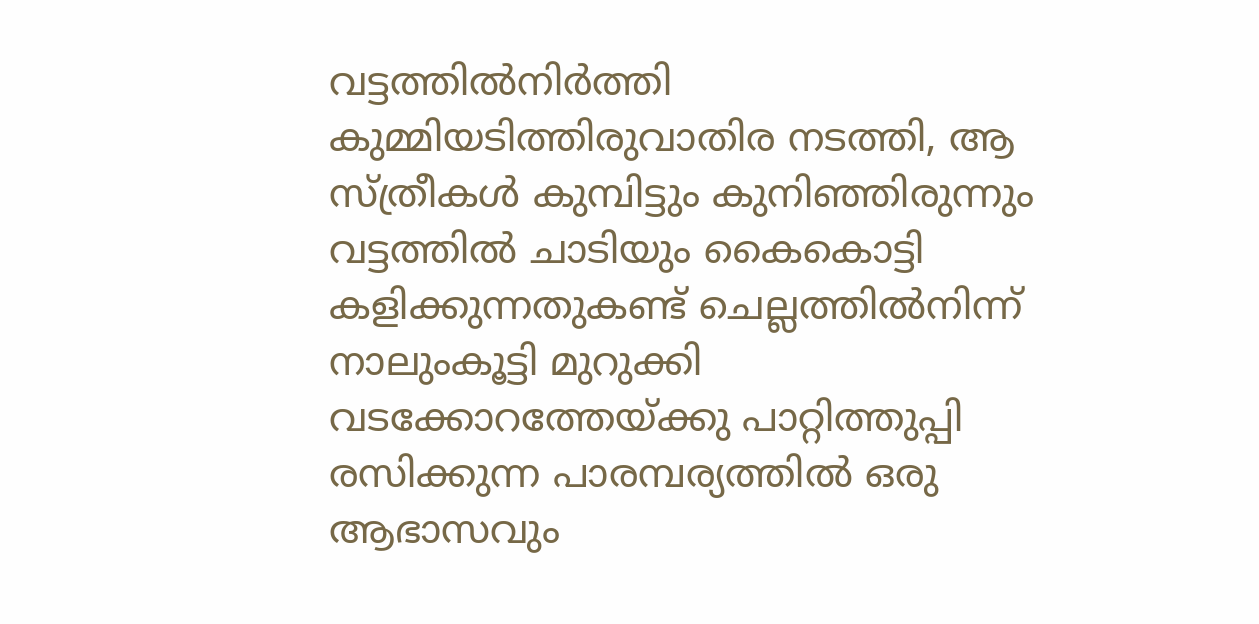വട്ടത്തിൽനിർത്തി കുമ്മിയടിത്തിരുവാതിര നടത്തി, ആ സ്ത്രീകൾ കുമ്പിട്ടും കുനിഞ്ഞിരുന്നും വട്ടത്തിൽ ചാടിയും കൈകൊട്ടി കളിക്കുന്നതുകണ്ട് ചെല്ലത്തിൽനിന്ന് നാലുംകൂട്ടി മുറുക്കി വടക്കോറത്തേയ്ക്കു പാറ്റിത്തുപ്പി രസിക്കുന്ന പാരമ്പര്യത്തിൽ ഒരു ആഭാസവും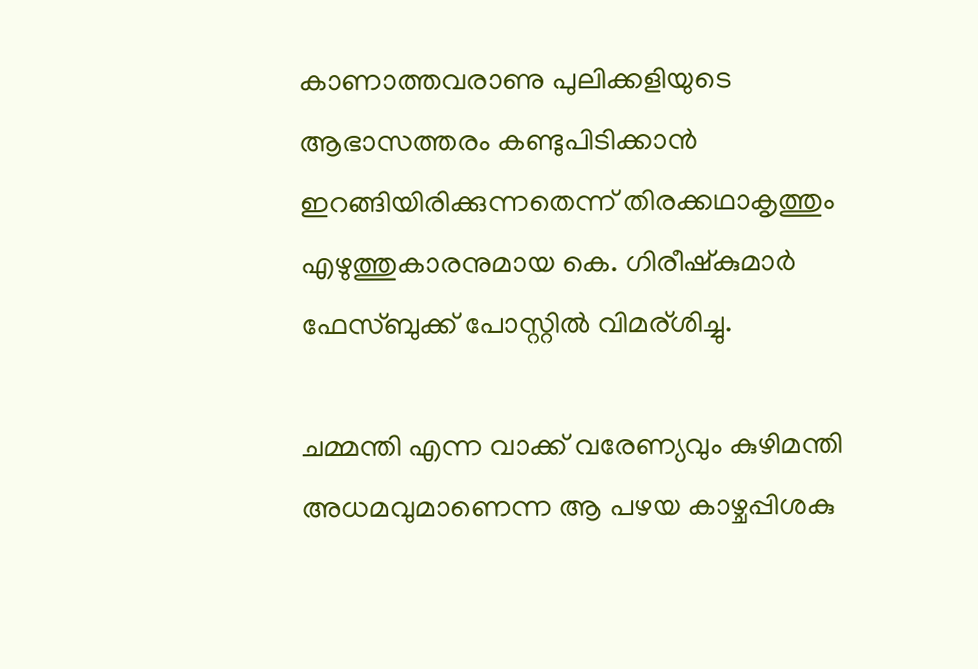കാണാത്തവരാണു പുലിക്കളിയുടെ ആഭാസത്തരം കണ്ടുപിടിക്കാൻ ഇറങ്ങിയിരിക്കുന്നതെന്ന് തിരക്കഥാകൃത്തും എഴുത്തുകാരനുമായ കെ. ഗിരീഷ്കുമാർ ഫേസ്ബുക്ക് പോസ്റ്റിൽ വിമര്‌ശിച്ചു.

ചമ്മന്തി എന്ന വാക്ക് വരേണ്യവും കുഴിമന്തി അധമവുമാണെന്ന ആ പഴയ കാഴ്ചപ്പിശകു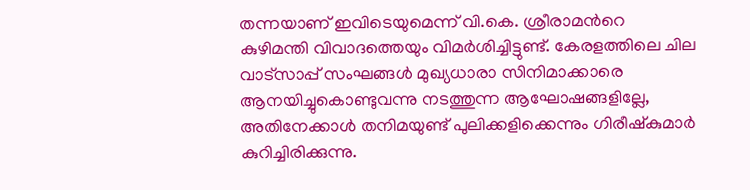തന്നയാണ് ഇവിടെയുമെന്ന് വി.കെ. ശ്രീരാമന്‍റെ കുഴിമന്തി വിവാദത്തെയും വിമർശിച്ചിട്ടുണ്ട്. കേരളത്തിലെ ചില വാട്സാപ്പ് സംഘങ്ങൾ മുഖ്യധാരാ സിനിമാക്കാരെ ആനയിച്ചുകൊണ്ടുവന്നു നടത്തുന്ന ആഘോഷങ്ങളില്ലേ, അതിനേക്കാൾ തനിമയുണ്ട് പുലിക്കളിക്കെന്നും ഗിരീഷ്കുമാർ കുറിച്ചിരിക്കുന്നു.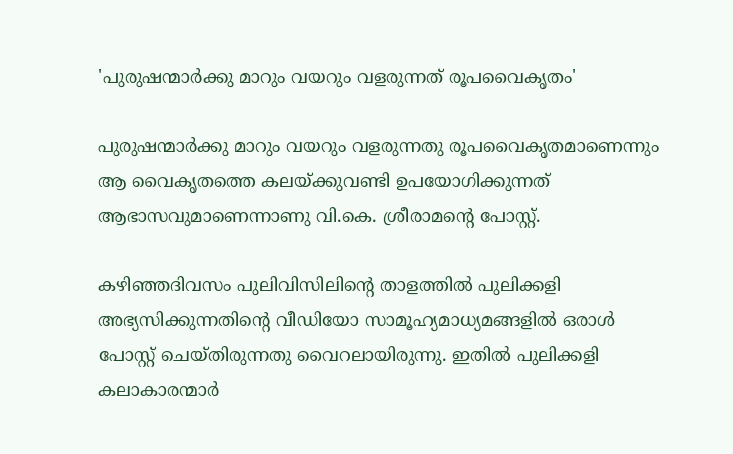'പുരുഷന്മാർക്കു മാറും വയറും വളരുന്നത് രൂപവൈകൃതം'

പുരുഷന്മാർക്കു മാറും വയറും വളരുന്നതു രൂപവൈകൃതമാണെന്നും ആ വൈകൃതത്തെ കലയ്ക്കുവണ്ടി ഉപയോഗിക്കുന്നത് ആഭാസവുമാണെന്നാണു വി.കെ. ശ്രീരാമന്‍റെ പോസ്റ്റ്.

കഴിഞ്ഞദിവസം പുലിവിസിലിന്‍റെ താളത്തിൽ പുലിക്കളി അഭ്യസിക്കുന്നതിന്‍റെ വീഡിയോ സാമൂഹ്യമാധ്യമങ്ങളിൽ ഒരാൾ പോസ്റ്റ് ചെയ്തിരുന്നതു വൈറലായിരുന്നു. ഇതിൽ പുലിക്കളി കലാകാരന്മാർ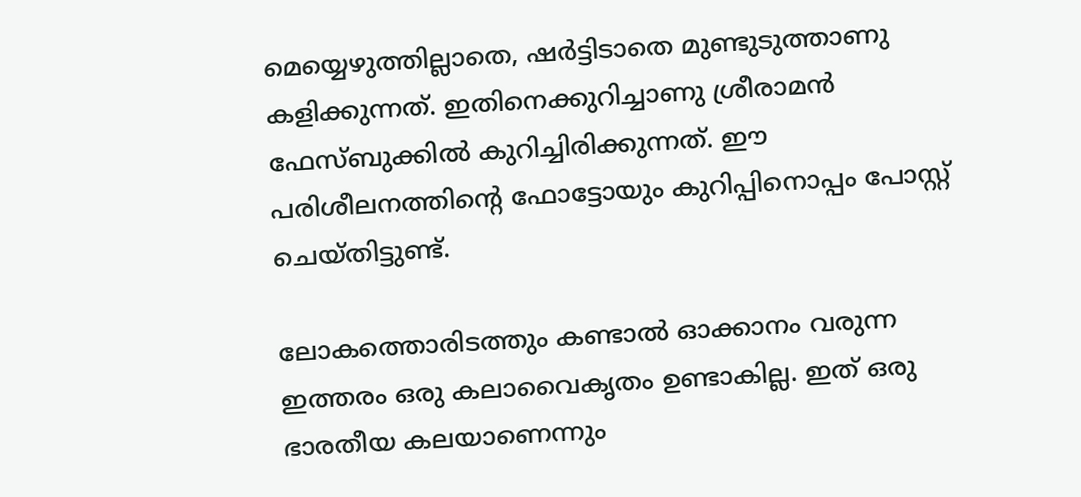മെയ്യെഴുത്തില്ലാതെ, ഷർട്ടിടാതെ മുണ്ടുടുത്താണു കളിക്കുന്നത്. ഇതിനെക്കുറിച്ചാണു ശ്രീരാമൻ ഫേസ്ബുക്കിൽ കുറിച്ചിരിക്കുന്നത്. ഈ പരിശീലനത്തിന്‍റെ ഫോട്ടോയും കുറിപ്പിനൊപ്പം പോസ്റ്റ് ചെയ്തിട്ടുണ്ട്.

ലോകത്തൊരിടത്തും കണ്ടാൽ ഓക്കാനം വരുന്ന ഇത്തരം ഒരു കലാവൈകൃതം ഉണ്ടാകില്ല. ഇത് ഒരു ഭാരതീയ കലയാണെന്നും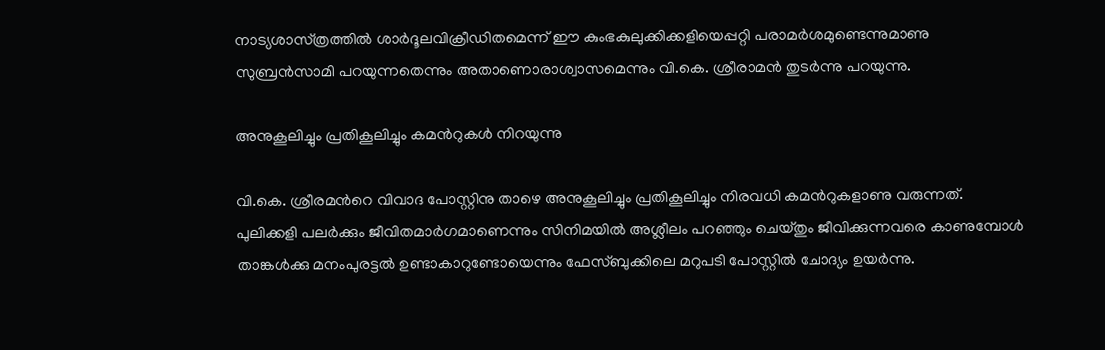നാട്യശാസ്‌ത്രത്തിൽ ശാർദൂലവിക്രീഡിതമെന്ന് ഈ കുംഭകുലുക്കിക്കളിയെപ്പറ്റി പരാമർശമുണ്ടെന്നുമാണു സുബ്രൻസാമി പറയുന്നതെന്നും അതാണൊരാശ്വാസമെന്നും വി.കെ. ശ്രീരാമൻ തുടർന്നു പറയുന്നു.

അനുകൂലിച്ചും പ്രതികൂലിച്ചും കമന്‍റുകൾ നിറയുന്നു

വി.കെ. ശ്രീരമന്‍റെ വിവാദ പോസ്റ്റിനു താഴെ അനുകൂലിച്ചും പ്രതികൂലിച്ചും നിരവധി കമന്‍റുകളാണു വരുന്നത്. പുലിക്കളി പലര്‍ക്കും ജീവിതമാര്‍ഗമാണെന്നും സിനിമയില്‍ അശ്ലീലം പറഞ്ഞും ചെയ്തും ജീവിക്കുന്നവരെ കാണുമ്പോള്‍ താങ്കള്‍ക്കു മനംപുരട്ടല്‍ ഉണ്ടാകാറുണ്ടോയെന്നും ഫേസ്ബുക്കിലെ മറുപടി പോസ്റ്റിൽ ചോദ്യം ഉയർന്നു.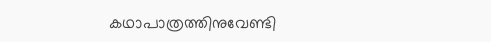കഥാപാത്രത്തിനുവേണ്ടി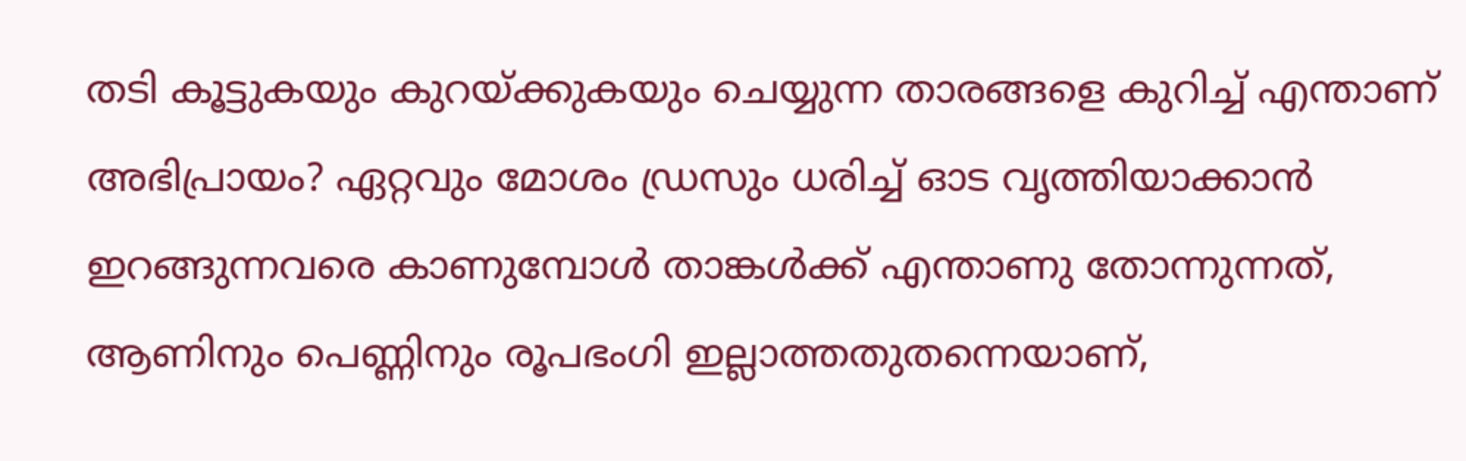തടി കൂട്ടുകയും കുറയ്ക്കുകയും ചെയ്യുന്ന താരങ്ങളെ കുറിച്ച് എന്താണ് അഭിപ്രായം? ഏറ്റവും മോശം ഡ്രസും ധരിച്ച് ഓട വൃത്തിയാക്കാന്‍ ഇറങ്ങുന്നവരെ കാണുമ്പോള്‍ താങ്കള്‍ക്ക് എന്താണു തോന്നുന്നത്, ആണിനും പെണ്ണിനും രൂപഭംഗി ഇല്ലാത്തതുതന്നെയാണ്,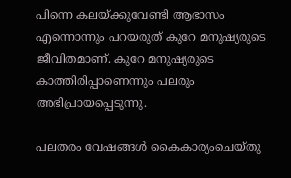പിന്നെ കലയ്ക്കുവേണ്ടി ആഭാസം എന്നൊന്നും പറയരുത് കുറേ മനുഷ്യരുടെ ജീവിതമാണ്. കുറേ മനുഷ്യരുടെ കാത്തിരിപ്പാണെന്നും പലരും അഭിപ്രായപ്പെടുന്നു.

പലതരം വേഷങ്ങൾ കൈകാര്യംചെയ്തു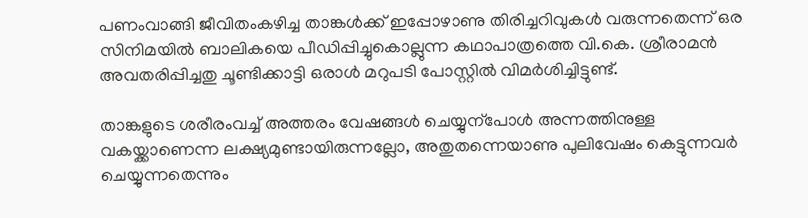പണംവാങ്ങി ജീവിതംകഴിച്ച താങ്കൾക്ക് ഇപ്പോഴാണു തിരിച്ചറിവുകൾ വരുന്നതെന്ന് ഒര സിനിമയിൽ ബാലികയെ പീഡിപ്പിച്ചുകൊല്ലുന്ന കഥാപാത്രത്തെ വി.കെ. ശ്രീരാമൻ അവതരിപ്പിച്ചതു ചൂണ്ടിക്കാട്ടി ഒരാൾ മറുപടി പോസ്റ്റിൽ വിമർശിച്ചിട്ടുണ്ട്.

താങ്കളുടെ ശരീരംവച്ച് അത്തരം വേഷങ്ങൾ ചെയ്യുന്പോൾ അന്നത്തിനുള്ള വകയ്ക്കാണെന്ന ലക്ഷ്യമുണ്ടായിരുന്നല്ലോ, അതുതന്നെയാണു പുലിവേഷം കെട്ടുന്നവർ ചെയ്യുന്നതെന്നും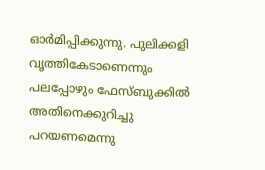ഓർമിപ്പിക്കുന്നു. പുലിക്കളി വൃത്തികേടാണെന്നും പലപ്പോഴും ഫേസ്ബുക്കിൽ അതിനെക്കുറിച്ചു പറയണമെന്നു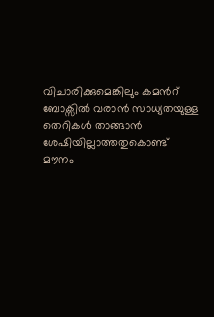വിചാരിക്കുമെങ്കിലും കമന്‍റ് ബോക്സിൽ വരാൻ സാധ്യതയുള്ള തെറികൾ താങ്ങാൻ ശേഷിയില്ലാത്തതുകൊണ്ട് മൗനം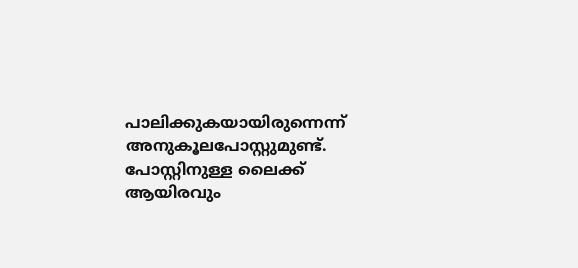പാലിക്കുകയായിരുന്നെന്ന് അനുകൂലപോസ്റ്റുമുണ്ട്. പോസ്റ്റിനുള്ള ലൈക്ക് ആയിരവും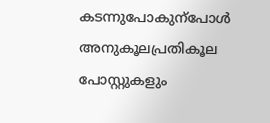കടന്നുപോകുന്പോൾ അനുകൂലപ്രതികൂല പോസ്റ്റുകളും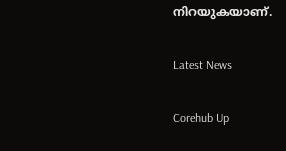നിറയുകയാണ്.

Latest News

Corehub Up